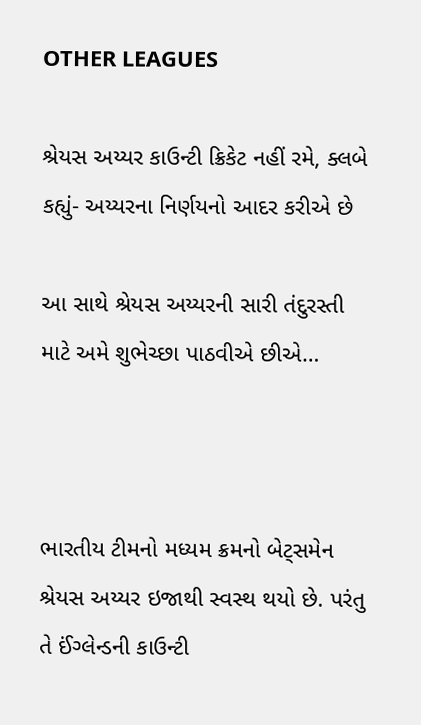OTHER LEAGUES

શ્રેયસ અય્યર કાઉન્ટી ક્રિકેટ નહીં રમે, ક્લબે કહ્યું- અય્યરના નિર્ણયનો આદર કરીએ છે

આ સાથે શ્રેયસ અય્યરની સારી તંદુરસ્તી માટે અમે શુભેચ્છા પાઠવીએ છીએ…



ભારતીય ટીમનો મધ્યમ ક્રમનો બેટ્સમેન શ્રેયસ અય્યર ઇજાથી સ્વસ્થ થયો છે. પરંતુ તે ઈંગ્લેન્ડની કાઉન્ટી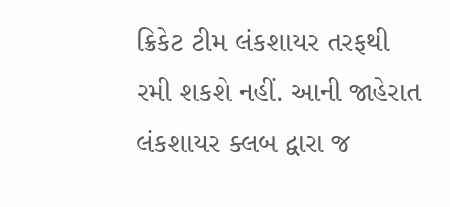ક્રિકેટ ટીમ લંકશાયર તરફથી રમી શકશે નહીં. આની જાહેરાત લંકશાયર ક્લબ દ્વારા જ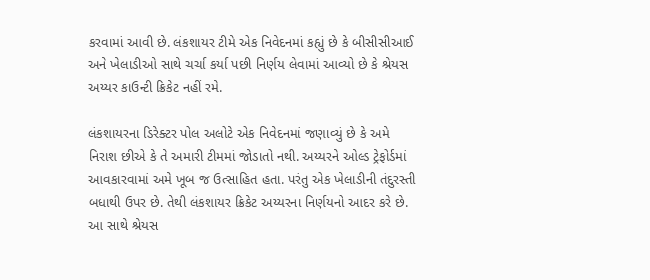કરવામાં આવી છે. લંકશાયર ટીમે એક નિવેદનમાં કહ્યું છે કે બીસીસીઆઈ અને ખેલાડીઓ સાથે ચર્ચા કર્યા પછી નિર્ણય લેવામાં આવ્યો છે કે શ્રેયસ અય્યર કાઉન્ટી ક્રિકેટ નહીં રમે.

લંકશાયરના ડિરેક્ટર પોલ અલોટે એક નિવેદનમાં જણાવ્યું છે કે અમે નિરાશ છીએ કે તે અમારી ટીમમાં જોડાતો નથી. અય્યરને ઓલ્ડ ટ્રેફોર્ડમાં આવકારવામાં અમે ખૂબ જ ઉત્સાહિત હતા. પરંતુ એક ખેલાડીની તંદુરસ્તી બધાથી ઉપર છે. તેથી લંકશાયર ક્રિકેટ અય્યરના નિર્ણયનો આદર કરે છે. આ સાથે શ્રેયસ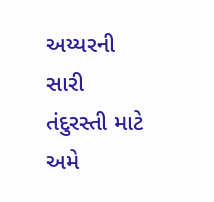અય્યરની સારી તંદુરસ્તી માટે અમે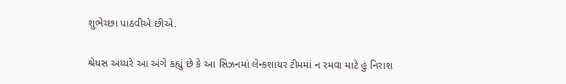શુભેચ્છા પાઠવીએ છીએ.

શ્રેયસ અય્યરે આ અંગે કહ્યું છે કે આ સિઝનમાં લેન્કશાયર ટીમમાં ન રમવા માટે હું નિરાશ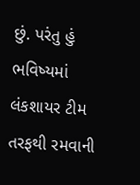છું. પરંતુ હું ભવિષ્યમાં લંકશાયર ટીમ તરફથી રમવાની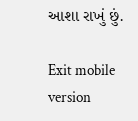આશા રાખું છું.

Exit mobile version